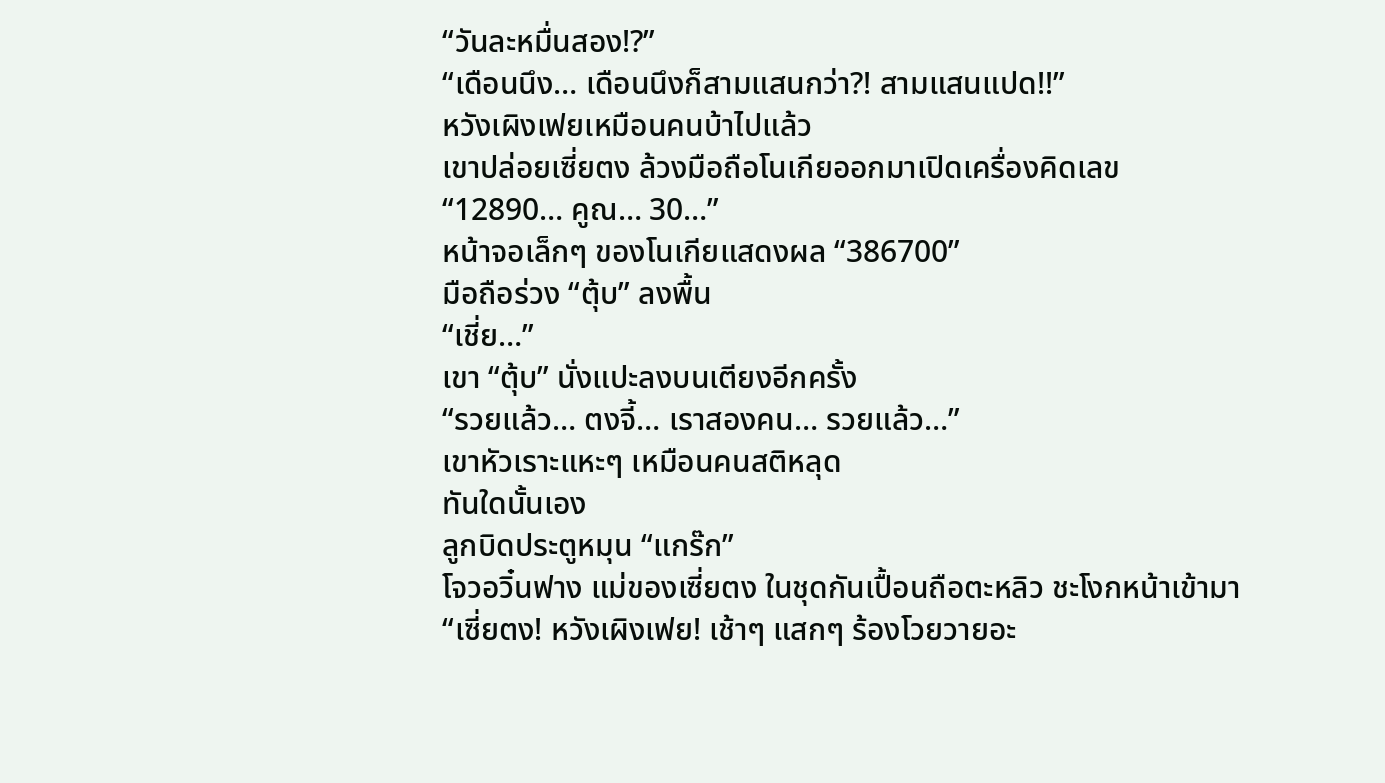“วันละหมื่นสอง!?”
“เดือนนึง… เดือนนึงก็สามแสนกว่า?! สามแสนแปด!!”
หวังเผิงเฟยเหมือนคนบ้าไปแล้ว
เขาปล่อยเซี่ยตง ล้วงมือถือโนเกียออกมาเปิดเครื่องคิดเลข
“12890… คูณ… 30…”
หน้าจอเล็กๆ ของโนเกียแสดงผล “386700”
มือถือร่วง “ตุ้บ” ลงพื้น
“เชี่ย…”
เขา “ตุ้บ” นั่งแปะลงบนเตียงอีกครั้ง
“รวยแล้ว… ตงจี้… เราสองคน… รวยแล้ว…”
เขาหัวเราะแหะๆ เหมือนคนสติหลุด
ทันใดนั้นเอง
ลูกบิดประตูหมุน “แกร๊ก”
โจวอวิ๋นฟาง แม่ของเซี่ยตง ในชุดกันเปื้อนถือตะหลิว ชะโงกหน้าเข้ามา
“เซี่ยตง! หวังเผิงเฟย! เช้าๆ แสกๆ ร้องโวยวายอะ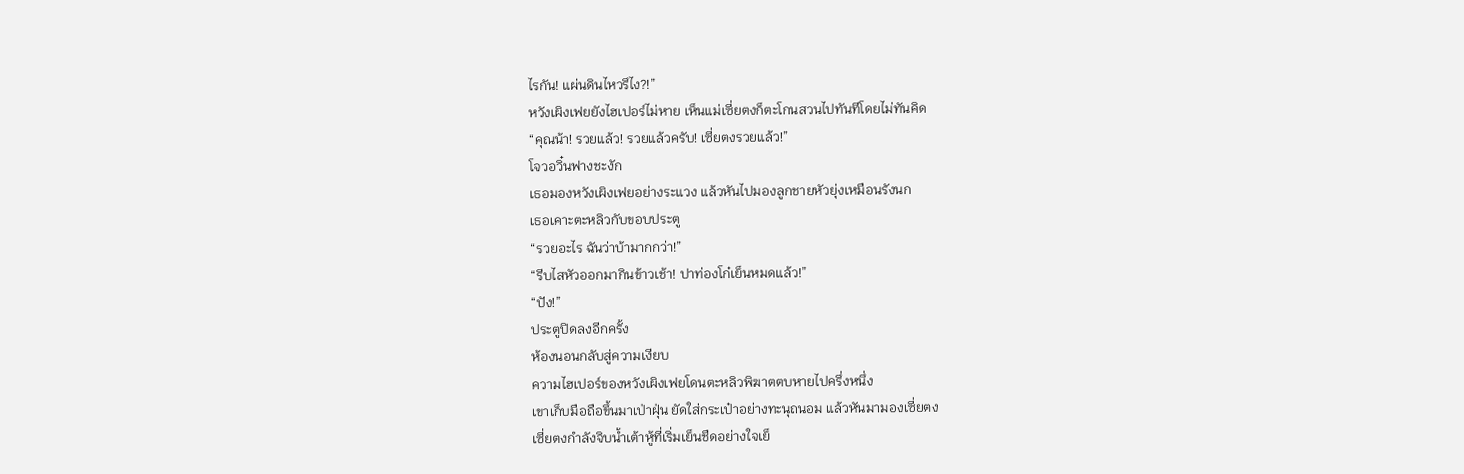ไรกัน! แผ่นดินไหวรึไง?!”
หวังเผิงเฟยยังไฮเปอร์ไม่หาย เห็นแม่เซี่ยตงก็ตะโกนสวนไปทันทีโดยไม่ทันคิด
“คุณน้า! รวยแล้ว! รวยแล้วครับ! เซี่ยตงรวยแล้ว!”
โจวอวิ๋นฟางชะงัก
เธอมองหวังเผิงเฟยอย่างระแวง แล้วหันไปมองลูกชายหัวยุ่งเหมือนรังนก
เธอเคาะตะหลิวกับขอบประตู
“รวยอะไร ฉันว่าบ้ามากกว่า!”
“รีบไสหัวออกมากินข้าวเช้า! ปาท่องโก๋เย็นหมดแล้ว!”
“ปัง!”
ประตูปิดลงอีกครั้ง
ห้องนอนกลับสู่ความเงียบ
ความไฮเปอร์ของหวังเผิงเฟยโดนตะหลิวพิฆาตตบหายไปครึ่งหนึ่ง
เขาเก็บมือถือขึ้นมาเป่าฝุ่น ยัดใส่กระเป๋าอย่างทะนุถนอม แล้วหันมามองเซี่ยตง
เซี่ยตงกำลังจิบน้ำเต้าหู้ที่เริ่มเย็นชืดอย่างใจเย็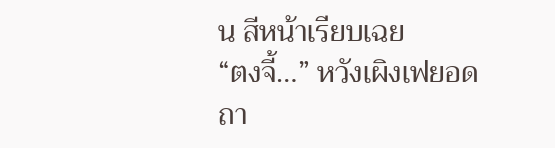น สีหน้าเรียบเฉย
“ตงจี้…” หวังเผิงเฟยอดถา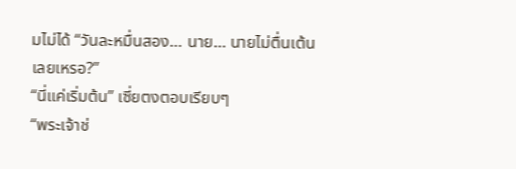มไม่ได้ “วันละหมื่นสอง… นาย… นายไม่ตื่นเต้นเลยเหรอ?”
“นี่แค่เริ่มต้น” เซี่ยตงตอบเรียบๆ
“พระเจ้าช่